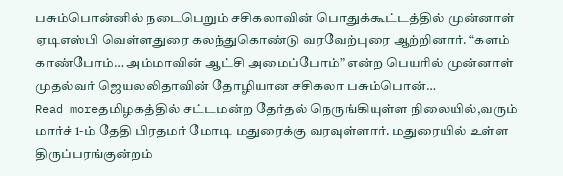பசும்பொன்னில் நடைபெறும் சசிகலாவின் பொதுக்கூட்டத்தில் முன்னாள் ஏடிஎஸ்பி வெள்ளதுரை கலந்துகொண்டு வரவேற்புரை ஆற்றினார். “களம் காண்போம்… அம்மாவின் ஆட்சி அமைப்போம்” என்ற பெயரில் முன்னாள் முதல்வர் ஜெயலலிதாவின் தோழியான சசிகலா பசும்பொன்…
Read moreதமிழகத்தில் சட்டமன்ற தேர்தல் நெருங்கியுள்ள நிலையில்,வரும் மார்ச் 1-ம் தேதி பிரதமர் மோடி மதுரைக்கு வரவுள்ளார். மதுரையில் உள்ள திருப்பரங்குன்றம்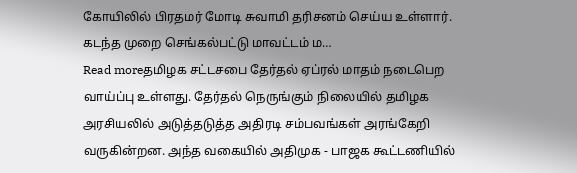கோயிலில் பிரதமர் மோடி சுவாமி தரிசனம் செய்ய உள்ளார். கடந்த முறை செங்கல்பட்டு மாவட்டம் ம…
Read moreதமிழக சட்டசபை தேர்தல் ஏப்ரல் மாதம் நடைபெற வாய்ப்பு உள்ளது. தேர்தல் நெருங்கும் நிலையில் தமிழக அரசியலில் அடுத்தடுத்த அதிரடி சம்பவங்கள் அரங்கேறி வருகின்றன. அந்த வகையில் அதிமுக - பாஜக கூட்டணியில்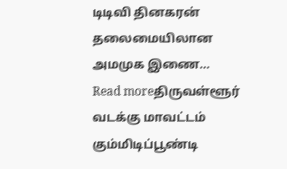டிடிவி தினகரன் தலைமையிலான அமமுக இணை…
Read moreதிருவள்ளூர் வடக்கு மாவட்டம் கும்மிடிப்பூண்டி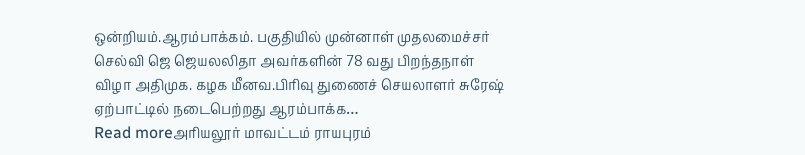ஒன்றியம்.ஆரம்பாக்கம். பகுதியில் முன்னாள் முதலமைச்சர் செல்வி ஜெ ஜெயலலிதா அவர்களின் 78 வது பிறந்தநாள் விழா அதிமுக. கழக மீனவ.பிரிவு துணைச் செயலாளர் சுரேஷ் ஏற்பாட்டில் நடைபெற்றது ஆரம்பாக்க…
Read moreஅரியலூர் மாவட்டம் ராயபுரம்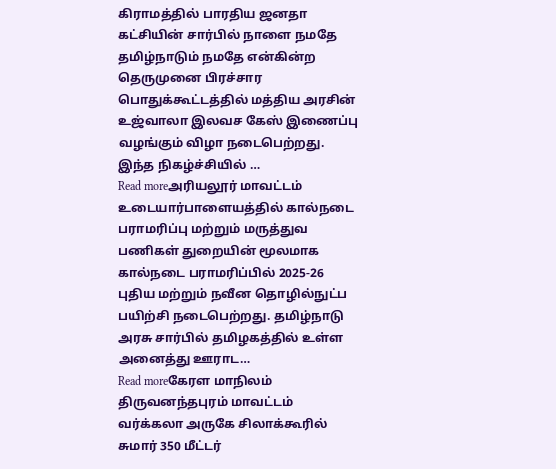கிராமத்தில் பாரதிய ஜனதா கட்சியின் சார்பில் நாளை நமதே தமிழ்நாடும் நமதே என்கின்ற தெருமுனை பிரச்சார பொதுக்கூட்டத்தில் மத்திய அரசின் உஜ்வாலா இலவச கேஸ் இணைப்பு வழங்கும் விழா நடைபெற்றது. இந்த நிகழ்ச்சியில் …
Read moreஅரியலூர் மாவட்டம் உடையார்பாளையத்தில் கால்நடை பராமரிப்பு மற்றும் மருத்துவ பணிகள் துறையின் மூலமாக கால்நடை பராமரிப்பில் 2025-26 புதிய மற்றும் நவீன தொழில்நுட்ப பயிற்சி நடைபெற்றது. தமிழ்நாடு அரசு சார்பில் தமிழகத்தில் உள்ள அனைத்து ஊராட…
Read moreகேரள மாநிலம் திருவனந்தபுரம் மாவட்டம் வர்க்கலா அருகே சிலாக்கூரில் சுமார் 350 மீட்டர்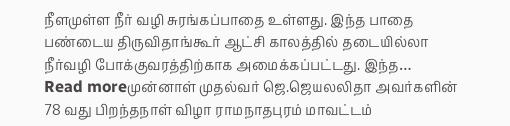நீளமுள்ள நீர் வழி சுரங்கப்பாதை உள்ளது. இந்த பாதை பண்டைய திருவிதாங்கூர் ஆட்சி காலத்தில் தடையில்லா நீர்வழி போக்குவரத்திற்காக அமைக்கப்பட்டது. இந்த…
Read moreமுன்னாள் முதல்வர் ஜெ.ஜெயலலிதா அவர்களின் 78 வது பிறந்தநாள் விழா ராமநாதபுரம் மாவட்டம்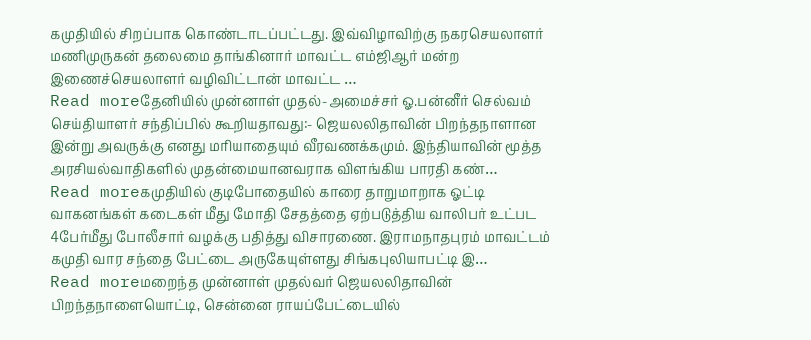கமுதியில் சிறப்பாக கொண்டாடப்பட்டது. இவ்விழாவிற்கு நகரசெயலாளர் மணிமுருகன் தலைமை தாங்கினார் மாவட்ட எம்ஜிஆர் மன்ற இணைச்செயலாளர் வழிவிட்டான் மாவட்ட …
Read moreதேனியில் முன்னாள் முதல்-அமைச்சர் ஓ.பன்னீர் செல்வம் செய்தியாளர் சந்திப்பில் கூறியதாவது:- ஜெயலலிதாவின் பிறந்தநாளான இன்று அவருக்கு எனது மரியாதையும் வீரவணக்கமும். இந்தியாவின் மூத்த அரசியல்வாதிகளில் முதன்மையானவராக விளங்கிய பாரதி கண்…
Read moreகமுதியில் குடிபோதையில் காரை தாறுமாறாக ஓட்டி வாகனங்கள் கடைகள் மீது மோதி சேதத்தை ஏற்படுத்திய வாலிபர் உட்பட 4பேர்மீது போலீசார் வழக்கு பதித்து விசாரணை. இராமநாதபுரம் மாவட்டம் கமுதி வார சந்தை பேட்டை அருகேயுள்ளது சிங்கபுலியாபட்டி இ…
Read moreமறைந்த முன்னாள் முதல்வர் ஜெயலலிதாவின் பிறந்தநாளையொட்டி, சென்னை ராயப்பேட்டையில்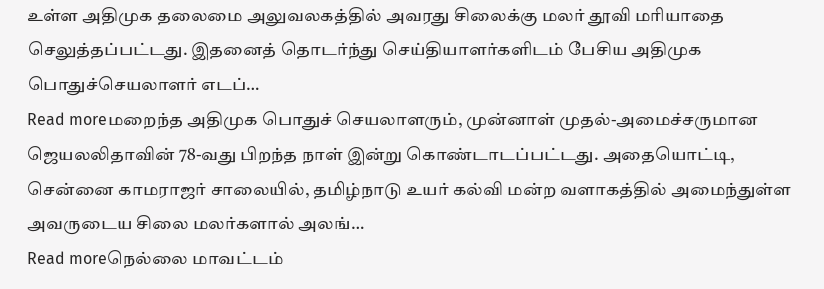உள்ள அதிமுக தலைமை அலுவலகத்தில் அவரது சிலைக்கு மலர் தூவி மரியாதை செலுத்தப்பட்டது. இதனைத் தொடர்ந்து செய்தியாளர்களிடம் பேசிய அதிமுக பொதுச்செயலாளர் எடப்…
Read moreமறைந்த அதிமுக பொதுச் செயலாளரும், முன்னாள் முதல்-அமைச்சருமான ஜெயலலிதாவின் 78-வது பிறந்த நாள் இன்று கொண்டாடப்பட்டது. அதையொட்டி, சென்னை காமராஜர் சாலையில், தமிழ்நாடு உயர் கல்வி மன்ற வளாகத்தில் அமைந்துள்ள அவருடைய சிலை மலர்களால் அலங்…
Read moreநெல்லை மாவட்டம்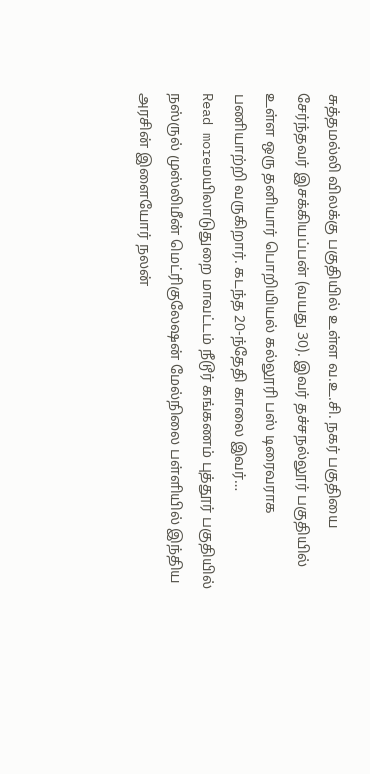சுத்தமல்லி விலக்கு பகுதியில் உள்ள வ.உ.சி. நகர் பகுதியை சேர்ந்தவர் இசக்கியப்பன் (வயது 30). இவர் தச்சநல்லூர் பகுதியில் உள்ள ஒரு தனியார் பொறியியல் கல்லூரி பஸ் டிரைவராக பணியாற்றி வருகிறார். கடந்த 20-ந்தேதி காலை இவர்…
Read moreமயிலாடுதுறை மாவட்டம் நீடூர் கங்கணம் புத்தூர் பகுதியில் நஸ்ருல் முஸ்லிமீன் மெட்ரிகுலேஷன் மேல்நிலை பள்ளியில் இந்திய அரசின் இளையோர் நலன்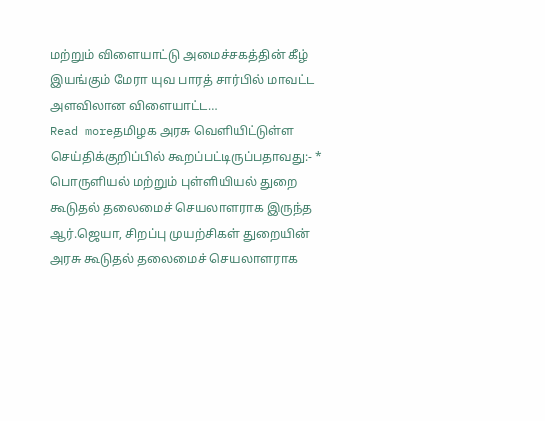மற்றும் விளையாட்டு அமைச்சகத்தின் கீழ் இயங்கும் மேரா யுவ பாரத் சார்பில் மாவட்ட அளவிலான விளையாட்ட…
Read moreதமிழக அரசு வெளியிட்டுள்ள செய்திக்குறிப்பில் கூறப்பட்டிருப்பதாவது:- * பொருளியல் மற்றும் புள்ளியியல் துறை கூடுதல் தலைமைச் செயலாளராக இருந்த ஆர்.ஜெயா, சிறப்பு முயற்சிகள் துறையின் அரசு கூடுதல் தலைமைச் செயலாளராக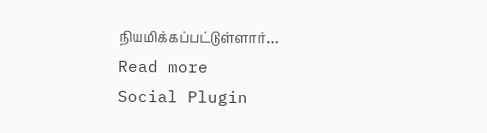நியமிக்கப்பட்டுள்ளார்…
Read more
Social Plugin